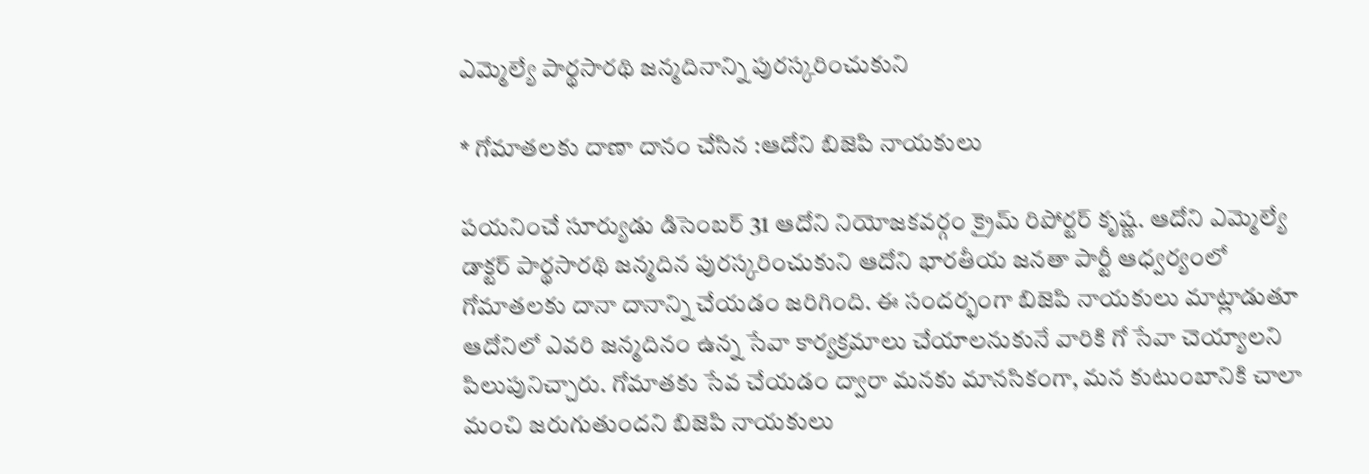ఎమ్మెల్యే పార్థసారథి జన్మదినాన్ని పురస్కరించుకుని

* గోమాతలకు దాణా దానం చేసిన :ఆదోని బిజెపి నాయకులు

పయనించే సూర్యుడు డిసెంబర్ 31 ఆదోని నియోజకవర్గం క్రైమ్ రిపోర్టర్ కృష్ణ. ఆదోని ఎమ్మెల్యే డాక్టర్ పార్థసారథి జన్మదిన పురస్కరించుకుని ఆదోని భారతీయ జనతా పార్టీ ఆధ్వర్యంలో గోమాతలకు దానా దానాన్ని చేయడం జరిగింది. ఈ సందర్భంగా బిజెపి నాయకులు మాట్లాడుతూ ఆదోనిలో ఎవరి జన్మదినం ఉన్న సేవా కార్యక్రమాలు చేయాలనుకునే వారికి గో సేవా చెయ్యాలని పిలుపునిచ్చారు. గోమాతకు సేవ చేయడం ద్వారా మనకు మానసికంగా, మన కుటుంబానికి చాలా మంచి జరుగుతుందని బిజెపి నాయకులు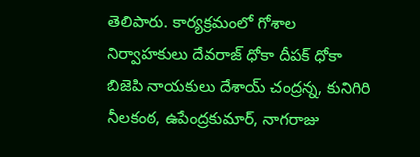తెలిపారు. కార్యక్రమంలో గోశాల నిర్వాహకులు దేవరాజ్ ధోకా దీపక్ ధోకా బిజెపి నాయకులు దేశాయ్ చంద్రన్న, కునిగిరి నీలకంఠ, ఉపేంద్రకుమార్, నాగరాజు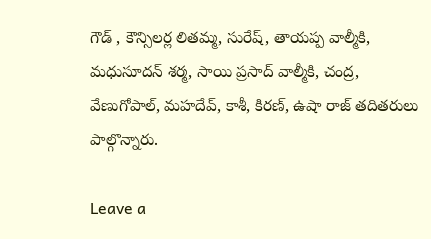గౌడ్ , కౌన్సిలర్ల లితమ్మ, సురేష్, తాయప్ప వాల్మీకి, మధుసూదన్ శర్మ, సాయి ప్రసాద్ వాల్మీకి, చంద్ర, వేణుగోపాల్, మహదేవ్, కాశీ, కిరణ్, ఉషా రాజ్ తదితరులు పాల్గొన్నారు.

Leave a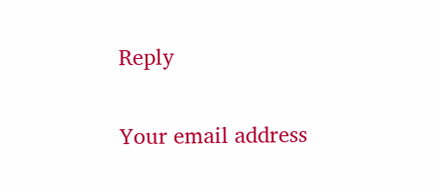Reply

Your email address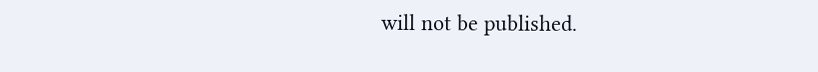will not be published.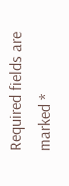Required fields are marked *